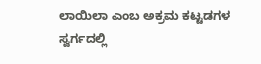ಲಾಯಿಲಾ ಎಂಬ ಅಕ್ರಮ ಕಟ್ಟಡಗಳ ಸ್ವರ್ಗದಲ್ಲಿ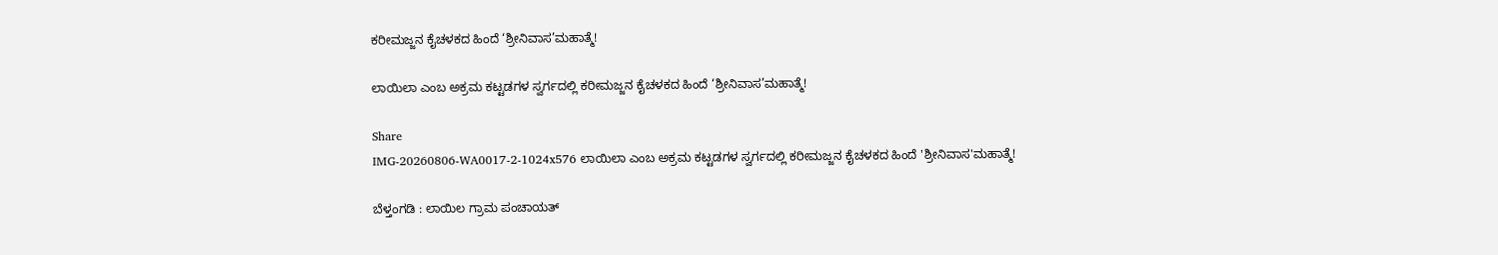ಕರೀಮಜ್ಜನ ಕೈಚಳಕದ ಹಿಂದೆ ‘ಶ್ರೀನಿವಾಸ’ಮಹಾತ್ಮೆ!

ಲಾಯಿಲಾ ಎಂಬ ಅಕ್ರಮ ಕಟ್ಟಡಗಳ ಸ್ವರ್ಗದಲ್ಲಿ ಕರೀಮಜ್ಜನ ಕೈಚಳಕದ ಹಿಂದೆ ‘ಶ್ರೀನಿವಾಸ’ಮಹಾತ್ಮೆ!

Share
IMG-20260806-WA0017-2-1024x576 ಲಾಯಿಲಾ ಎಂಬ ಅಕ್ರಮ ಕಟ್ಟಡಗಳ ಸ್ವರ್ಗದಲ್ಲಿ ಕರೀಮಜ್ಜನ ಕೈಚಳಕದ ಹಿಂದೆ 'ಶ್ರೀನಿವಾಸ'ಮಹಾತ್ಮೆ!

ಬೆಳ್ತಂಗಡಿ : ಲಾಯಿಲ ಗ್ರಾಮ ಪಂಚಾಯತ್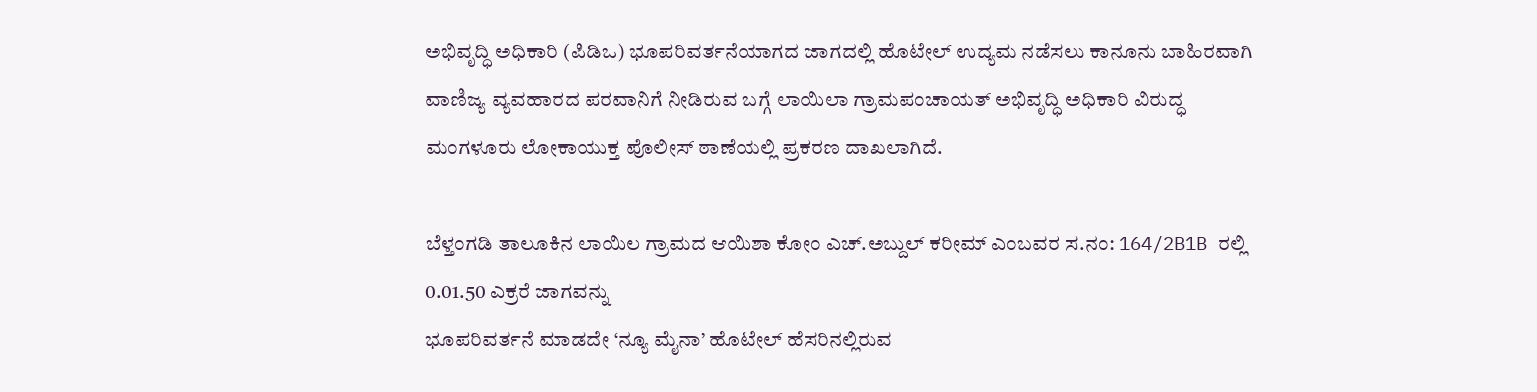ಅಭಿವೃದ್ಧಿ ಅಧಿಕಾರಿ (ಪಿಡಿಒ) ಭೂಪರಿವರ್ತನೆಯಾಗದ ಜಾಗದಲ್ಲಿ ಹೊಟೇಲ್ ಉದ್ಯಮ ನಡೆಸಲು ಕಾನೂನು ಬಾಹಿರವಾಗಿ ವಾಣಿಜ್ಯ ವ್ಯವಹಾರದ ಪರವಾನಿಗೆ ನೀಡಿರುವ ಬಗ್ಗೆ ಲಾಯಿಲಾ ಗ್ರಾಮಪಂಚಾಯತ್ ಅಭಿವೃದ್ಧಿ ಅಧಿಕಾರಿ ವಿರುದ್ಧ ಮಂಗಳೂರು ಲೋಕಾಯುಕ್ತ ಪೊಲೀಸ್ ಠಾಣೆಯಲ್ಲಿ ಪ್ರಕರಣ ದಾಖಲಾಗಿದೆ.

ಬೆಳ್ತಂಗಡಿ ತಾಲೂಕಿನ ಲಾಯಿಲ ಗ್ರಾಮದ ಆಯಿಶಾ ಕೋಂ ಎಚ್.ಅಬ್ದುಲ್ ಕರೀಮ್ ಎಂಬವರ ಸ.ನಂ: 164/2B1B ರಲ್ಲಿ 0.01.50 ಎಕ್ರರೆ ಜಾಗವನ್ನು
ಭೂಪರಿವರ್ತನೆ ಮಾಡದೇ ‘ನ್ಯೂ ಮೈನಾ’ ಹೊಟೇಲ್ ಹೆಸರಿನಲ್ಲಿರುವ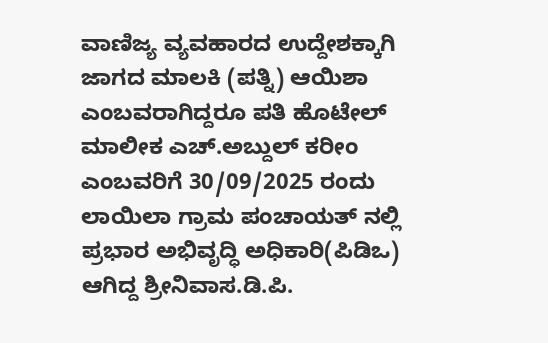ವಾಣಿಜ್ಯ ವ್ಯವಹಾರದ ಉದ್ದೇಶಕ್ಕಾಗಿ ಜಾಗದ ಮಾಲಕಿ (ಪತ್ನಿ) ಆಯಿಶಾ ಎಂಬವರಾಗಿದ್ದರೂ ಪತಿ ಹೊಟೇಲ್ ಮಾಲೀಕ ಎಚ್.ಅಬ್ದುಲ್ ಕರೀಂ ಎಂಬವರಿಗೆ 30/09/2025 ರಂದು ಲಾಯಿಲಾ ಗ್ರಾಮ ಪಂಚಾಯತ್ ನಲ್ಲಿ ಪ್ರಭಾರ ಅಭಿವೃದ್ಧಿ ಅಧಿಕಾರಿ(ಪಿಡಿಒ) ಆಗಿದ್ದ ಶ್ರೀನಿವಾಸ.ಡಿ.ಪಿ.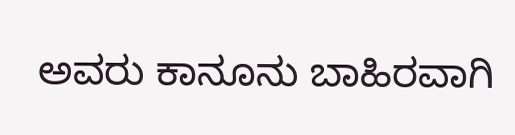ಅವರು ಕಾನೂನು ಬಾಹಿರವಾಗಿ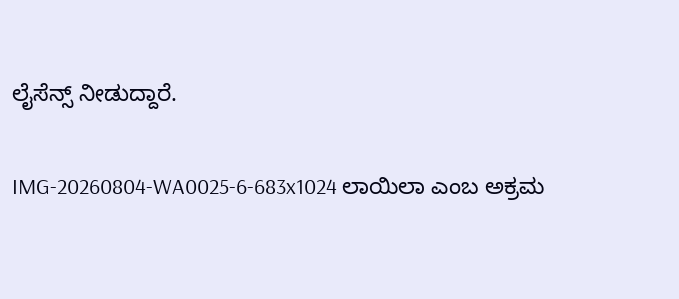ಲೈಸೆನ್ಸ್ ನೀಡುದ್ದಾರೆ.

IMG-20260804-WA0025-6-683x1024 ಲಾಯಿಲಾ ಎಂಬ ಅಕ್ರಮ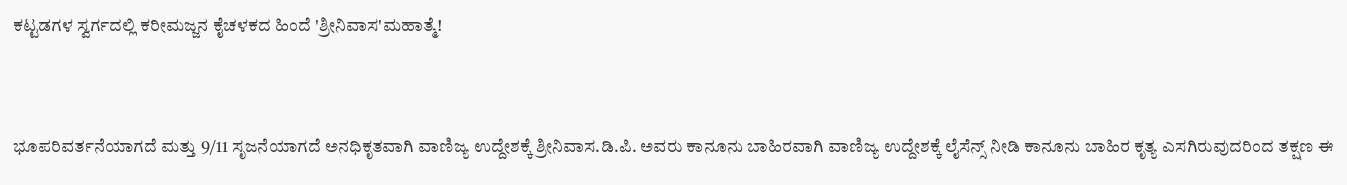ಕಟ್ಟಡಗಳ ಸ್ವರ್ಗದಲ್ಲಿ ಕರೀಮಜ್ಜನ ಕೈಚಳಕದ ಹಿಂದೆ 'ಶ್ರೀನಿವಾಸ'ಮಹಾತ್ಮೆ!


ಭೂಪರಿವರ್ತನೆಯಾಗದೆ ಮತ್ತು 9/11 ಸೃಜನೆಯಾಗದೆ ಅನಧಿಕೃತವಾಗಿ ವಾಣಿಜ್ಯ ಉದ್ದೇಶಕ್ಕೆ ಶ್ರೀನಿವಾಸ.ಡಿ.ಪಿ. ಅವರು ಕಾನೂನು ಬಾಹಿರವಾಗಿ ವಾಣಿಜ್ಯ ಉದ್ದೇಶಕ್ಕೆ ಲೈಸೆನ್ಸ್ ನೀಡಿ ಕಾನೂನು ಬಾಹಿರ ಕೃತ್ಯ ಎಸಗಿರುವುದರಿಂದ ತಕ್ಷಣ ಈ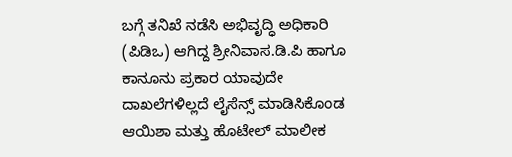ಬಗ್ಗೆ ತನಿಖೆ ನಡೆಸಿ ಅಭಿವೃದ್ಧಿ ಅಧಿಕಾರಿ (ಪಿಡಿಒ) ಆಗಿದ್ದ ಶ್ರೀನಿವಾಸ.ಡಿ.ಪಿ ಹಾಗೂ ಕಾನೂನು ಪ್ರಕಾರ ಯಾವುದೇ ದಾಖಲೆಗಳಿಲ್ಲದೆ ಲೈಸೆನ್ಸ್ ಮಾಡಿಸಿಕೊಂಡ ಆಯಿಶಾ ಮತ್ತು ಹೊಟೇಲ್ ಮಾಲೀಕ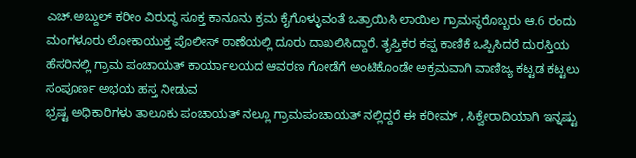ಎಚ್.ಅಬ್ದುಲ್ ಕರೀಂ ವಿರುದ್ಧ ಸೂಕ್ತ ಕಾನೂನು ಕ್ರಮ ಕೈಗೊಳ್ಳುವಂತೆ ಒತ್ರಾಯಿಸಿ ಲಾಯಿಲ ಗ್ರಾಮಸ್ಥರೊಬ್ಬರು ಆ.6 ರಂದು ಮಂಗಳೂರು ಲೋಕಾಯುಕ್ತ ಪೊಲೀಸ್ ಠಾಣೆಯಲ್ಲಿ ದೂರು ದಾಖಲಿಸಿದ್ದಾರೆ. ತೃಪ್ತಿಕರ ಕಪ್ಪ ಕಾಣಿಕೆ ಒಪ್ಪಿಸಿದರೆ ದುರಸ್ತಿಯ ಹೆಸರಿನಲ್ಲಿ ಗ್ರಾಮ ಪಂಚಾಯತ್ ಕಾರ್ಯಾಲಯದ ಆವರಣ ಗೋಡೆಗೆ ಅಂಟಿಕೊಂಡೇ ಅಕ್ರಮವಾಗಿ ವಾಣಿಜ್ಯ ಕಟ್ಟಡ ಕಟ್ಟಲು ಸಂಪೂರ್ಣ ಅಭಯ ಹಸ್ತ ನೀಡುವ
ಭ್ರಷ್ಟ ಅಧಿಕಾರಿಗಳು ತಾಲೂಕು ಪಂಚಾಯತ್ ನಲ್ಲೂ ಗ್ರಾಮಪಂಚಾಯತ್ ನಲ್ಲಿದ್ದರೆ ಈ ಕರೀಮ್ , ಸಿಕ್ವೇರಾದಿಯಾಗಿ ಇನ್ನಷ್ಟು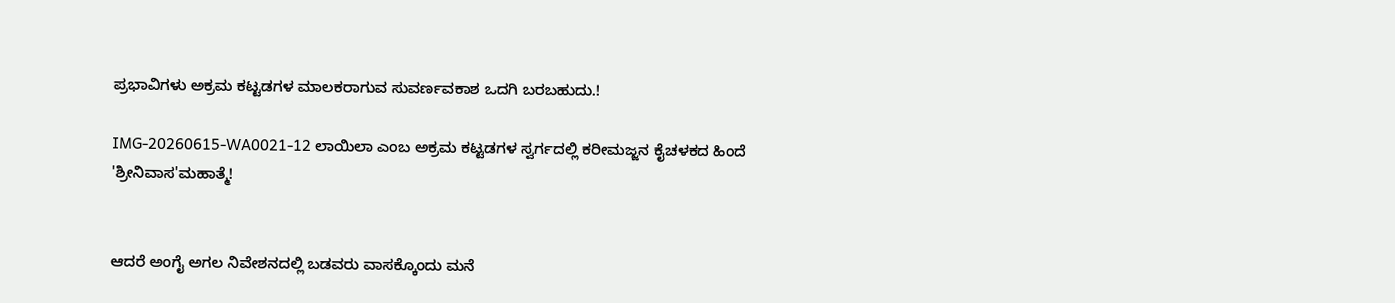ಪ್ರಭಾವಿಗಳು ಅಕ್ರಮ ಕಟ್ಟಡಗಳ ಮಾಲಕರಾಗುವ ಸುವರ್ಣವಕಾಶ ಒದಗಿ ಬರಬಹುದು.!

IMG-20260615-WA0021-12 ಲಾಯಿಲಾ ಎಂಬ ಅಕ್ರಮ ಕಟ್ಟಡಗಳ ಸ್ವರ್ಗದಲ್ಲಿ ಕರೀಮಜ್ಜನ ಕೈಚಳಕದ ಹಿಂದೆ 'ಶ್ರೀನಿವಾಸ'ಮಹಾತ್ಮೆ!


ಆದರೆ ಅಂಗೈ ಅಗಲ ನಿವೇಶನದಲ್ಲಿ ಬಡವರು ವಾಸಕ್ಕೊಂದು ಮನೆ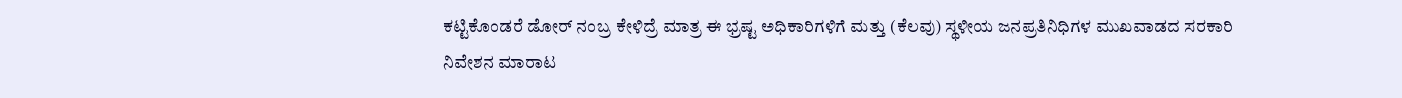ಕಟ್ಟಿಕೊಂಡರೆ ಡೋರ್ ನಂಬ್ರ ಕೇಳಿದ್ರೆ ಮಾತ್ರ ಈ ಭ್ರಷ್ಟ ಅಧಿಕಾರಿಗಳಿಗೆ ಮತ್ತು (ಕೆಲವು) ಸ್ಥಳೀಯ ಜನಪ್ರತಿನಿಧಿಗಳ ಮುಖವಾಡದ ಸರಕಾರಿ ನಿವೇಶನ ಮಾರಾಟ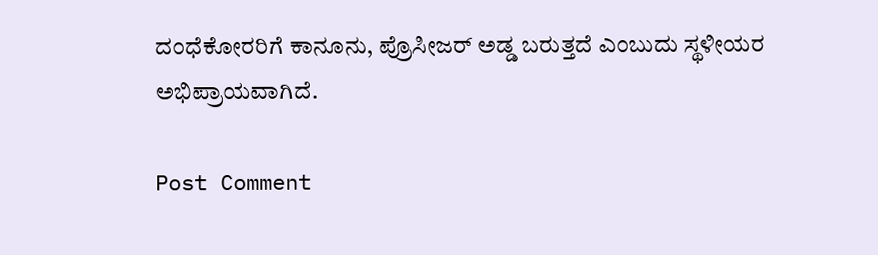ದಂಧೆಕೋರರಿಗೆ ಕಾನೂನು, ಪ್ರೊಸೀಜರ್ ಅಡ್ಡ ಬರುತ್ತದೆ ಎಂಬುದು ಸ್ಥಳೀಯರ
ಅಭಿಪ್ರಾಯವಾಗಿದೆ.

Post Comment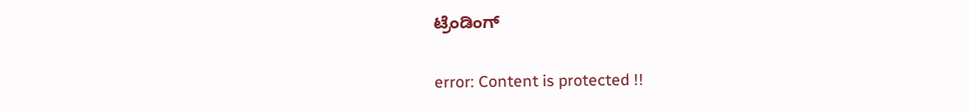ಟ್ರೆಂಡಿಂಗ್‌

error: Content is protected !!